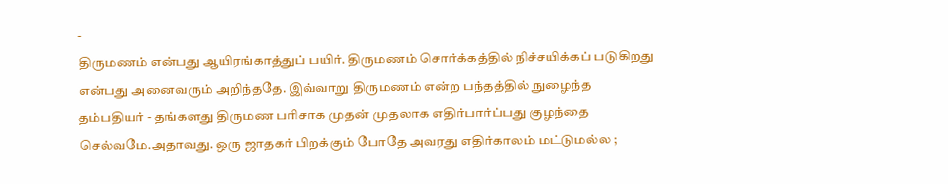-
திருமணம் என்பது ஆயிரங்காத்துப் பயிர். திருமணம் சொர்க்கத்தில் நிச்சயிக்கப் படுகிறது என்பது அனைவரும் அறிந்ததே. இவ்வாறு திருமணம் என்ற பந்தத்தில் நுழைந்த தம்பதியர் - தங்களது திருமண பரிசாக முதன் முதலாக எதிர்பார்ப்பது குழந்தை செல்வமே.அதாவது. ஒரு ஜாதகர் பிறக்கும் போதே அவரது எதிர்காலம் மட்டுமல்ல ;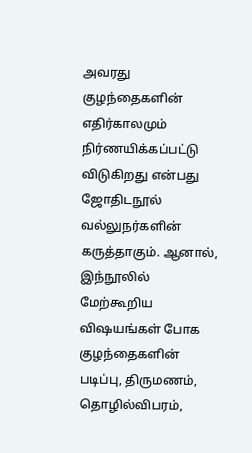அவரது குழந்தைகளின் எதிர்காலமும் நிர்ணயிக்கப்பட்டு விடுகிறது என்பது ஜோதிடநூல் வல்லுநர்களின் கருத்தாகும். ஆனால், இந்நூலில் மேற்கூறிய விஷயங்கள் போக குழந்தைகளின் படிப்பு, திருமணம், தொழில்விபரம்,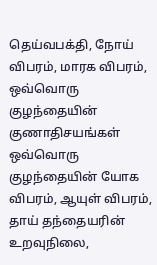தெய்வபக்தி, நோய் விபரம், மாரக விபரம், ஒவ்வொரு குழந்தையின் குணாதிசயங்கள் ஒவ்வொரு குழந்தையின் யோக விபரம், ஆயுள் விபரம், தாய் தந்தையரின் உறவுநிலை,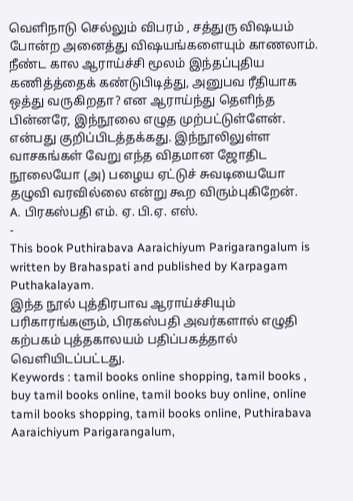வெளிநாடு செல்லும் விபரம் , சத்துரு விஷயம் போன்ற அனைத்து விஷயங்களையும் காணலாம். நீண்ட கால ஆராய்ச்சி மூலம் இந்தப்புதிய கணித்த்தைக் கண்டுபிடித்து, அனுபவ ரீதியாக ஒத்து வருகிறதா? என ஆராய்ந்து தெளிந்த பின்னரே, இந்நூலை எழுத முற்பட்டுள்ளேன். என்பது குறிப்பிடத்தக்கது. இந்நூலிலுள்ள வாசகங்கள் வேறு எந்த விதமான ஜோதிட நூலையோ (அ) பழைய ஏட்டுச் சுவடியையோ தழுவி வரவில்லை என்று கூற விரும்புகிறேன்.
A. பிரகஸ்பதி எம். ஏ. பி.ஏ. எஸ்.
-
This book Puthirabava Aaraichiyum Parigarangalum is written by Brahaspati and published by Karpagam Puthakalayam.
இந்த நூல் புத்திரபாவ ஆராய்ச்சியும் பரிகாரங்களும், பிரகஸ்பதி அவர்களால் எழுதி கற்பகம் புத்தகாலயம் பதிப்பகத்தால் வெளியிடப்பட்டது.
Keywords : tamil books online shopping, tamil books , buy tamil books online, tamil books buy online, online tamil books shopping, tamil books online, Puthirabava Aaraichiyum Parigarangalum,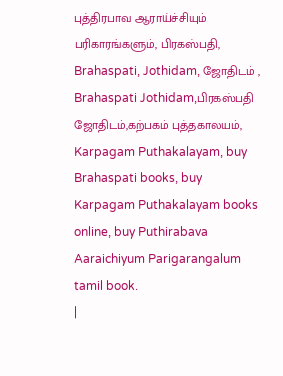புத்திரபாவ ஆராய்ச்சியும் பரிகாரங்களும், பிரகஸ்பதி, Brahaspati, Jothidam, ஜோதிடம் , Brahaspati Jothidam,பிரகஸ்பதி ஜோதிடம்,கற்பகம் புத்தகாலயம், Karpagam Puthakalayam, buy Brahaspati books, buy Karpagam Puthakalayam books online, buy Puthirabava Aaraichiyum Parigarangalum tamil book.
|